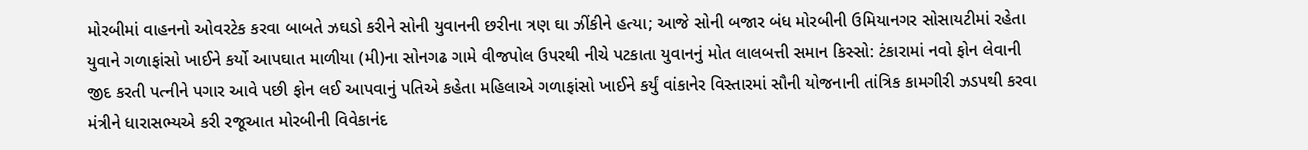મોરબીમાં વાહનનો ઓવરટેક કરવા બાબતે ઝઘડો કરીને સોની યુવાનની છરીના ત્રણ ઘા ઝીંકીને હત્યા; આજે સોની બજાર બંધ મોરબીની ઉમિયાનગર સોસાયટીમાં રહેતા યુવાને ગળાફાંસો ખાઈને કર્યો આપઘાત માળીયા (મી)ના સોનગઢ ગામે વીજપોલ ઉપરથી નીચે પટકાતા યુવાનનું મોત લાલબત્તી સમાન કિસ્સો: ટંકારામાં નવો ફોન લેવાની જીદ કરતી પત્નીને પગાર આવે પછી ફોન લઈ આપવાનું પતિએ કહેતા મહિલાએ ગળાફાંસો ખાઈને કર્યું વાંકાનેર વિસ્તારમાં સૌની યોજનાની તાંત્રિક કામગીરી ઝડપથી કરવા મંત્રીને ધારાસભ્યએ કરી રજૂઆત મોરબીની વિવેકાનંદ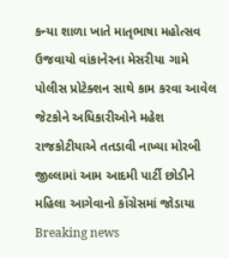કન્યા શાળા ખાતે માતૃભાષા મહોત્સવ ઉજવાયો વાંકાનેરના મેસરીયા ગામે પોલીસ પ્રોટેક્શન સાથે કામ કરવા આવેલ જેટકોને અધિકારીઓને મહેશ રાજકોટીયાએ તતડાવી નાખ્યા મોરબી જીલ્લામાં આમ આદમી પાર્ટી છોડીને મહિલા આગેવાનો કોંગ્રેસમાં જોડાયા
Breaking news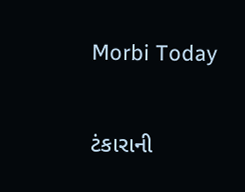Morbi Today

ટંકારાની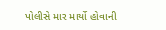પોલીસે માર માર્યો હોવાની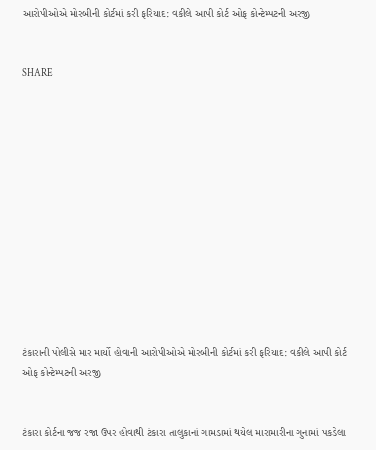આરોપીઓએ મોરબીની કોર્ટમાં કરી ફરિયાદ: વકીલે આપી કોર્ટ ઓફ કોન્ટેમ્પટની અરજી


SHARE













ટંકારાની પોલીસે માર માર્યો હોવાની આરોપીઓએ મોરબીની કોર્ટમાં કરી ફરિયાદ: વકીલે આપી કોર્ટ ઓફ કોન્ટેમ્પટની અરજી


ટંકારા કોર્ટના જજ રજા ઉપર હોવાથી ટંકારા તાલુકાનાં ગામડામાં થયેલ મારામારીના ગુનામાં પકડેલા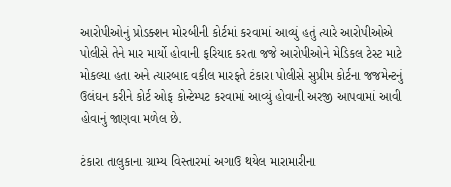આરોપીઓનું પ્રોડક્શન મોરબીની કોર્ટમાં કરવામાં આવ્યું હતું ત્યારે આરોપીઓએ પોલીસે તેને માર માર્યો હોવાની ફરિયાદ કરતા જજે આરોપીઓને મેડિકલ ટેસ્ટ માટે મોકલ્યા હતા અને ત્યારબાદ વકીલ મારફતે ટંકારા પોલીસે સુપ્રીમ કોર્ટના જજમેન્ટનું ઉલંઘન કરીને કોર્ટ ઓફ કોન્ટેમ્પટ કરવામાં આવ્યું હોવાની અરજી આપવામાં આવી હોવાનું જાણવા મળેલ છે.

ટંકારા તાલુકાના ગ્રામ્ય વિસ્તારમાં અગાઉ થયેલ મારામારીના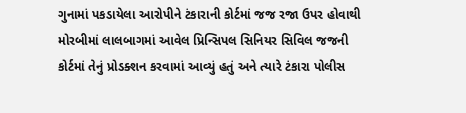ગુનામાં પકડાયેલા આરોપીને ટંકારાની કોર્ટમાં જજ રજા ઉપર હોવાથી મોરબીમાં લાલબાગમાં આવેલ પ્રિન્સિપલ સિનિયર સિવિલ જજની કોર્ટમાં તેનું પ્રોડક્શન કરવામાં આવ્યું હતું અને ત્યારે ટંકારા પોલીસ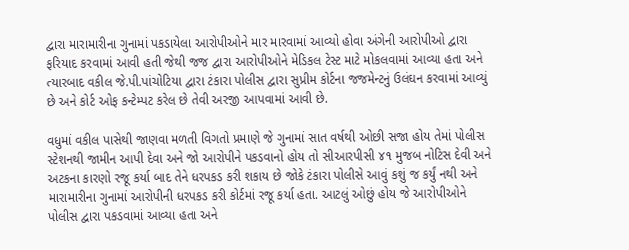દ્વારા મારામારીના ગુનામાં પકડાયેલા આરોપીઓને માર મારવામાં આવ્યો હોવા અંગેની આરોપીઓ દ્વારા ફરિયાદ કરવામાં આવી હતી જેથી જજ દ્વારા આરોપીઓને મેડિકલ ટેસ્ટ માટે મોકલવામાં આવ્યા હતા અને ત્યારબાદ વકીલ જે.પી.પાંચોટિયા દ્વારા ટંકારા પોલીસ દ્વારા સુપ્રીમ કોર્ટના જજમેન્ટનું ઉલંઘન કરવામાં આવ્યું છે અને કોર્ટ ઓફ કન્ટેમ્પટ કરેલ છે તેવી અરજી આપવામાં આવી છે.

વધુમાં વકીલ પાસેથી જાણવા મળતી વિગતો પ્રમાણે જે ગુનામાં સાત વર્ષથી ઓછી સજા હોય તેમાં પોલીસ સ્ટેશનથી જામીન આપી દેવા અને જો આરોપીને પકડવાનો હોય તો સીઆરપીસી ૪૧ મુજબ નોટિસ દેવી અને અટકના કારણો રજૂ કર્યા બાદ તેને ધરપકડ કરી શકાય છે જોકે ટંકારા પોલીસે આવું કશું જ કર્યું નથી અને મારામારીના ગુનામાં આરોપીની ધરપકડ કરી કોર્ટમાં રજૂ કર્યા હતા. આટલું ઓછું હોય જે આરોપીઓને પોલીસ દ્વારા પકડવામાં આવ્યા હતા અને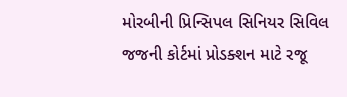મોરબીની પ્રિન્સિપલ સિનિયર સિવિલ જજની કોર્ટમાં પ્રોડક્શન માટે રજૂ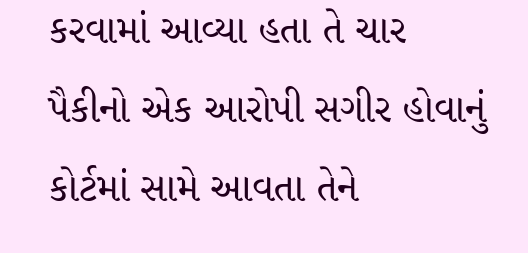કરવામાં આવ્યા હતા તે ચાર પૈકીનો એક આરોપી સગીર હોવાનું કોર્ટમાં સામે આવતા તેને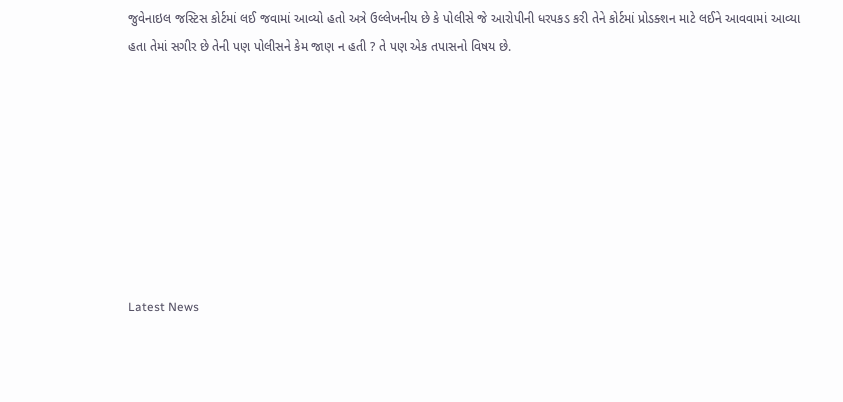જુવેનાઇલ જસ્ટિસ કોર્ટમાં લઈ જવામાં આવ્યો હતો અત્રે ઉલ્લેખનીય છે કે પોલીસે જે આરોપીની ધરપકડ કરી તેને કોર્ટમાં પ્રોડક્શન માટે લઈને આવવામાં આવ્યા હતા તેમાં સગીર છે તેની પણ પોલીસને કેમ જાણ ન હતી ? તે પણ એક તપાસનો વિષય છે.








Latest News